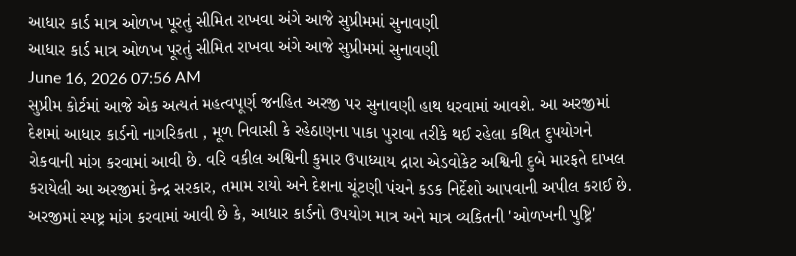આધાર કાર્ડ માત્ર ઓળખ પૂરતું સીમિત રાખવા અંગે આજે સુપ્રીમમાં સુનાવણી
આધાર કાર્ડ માત્ર ઓળખ પૂરતું સીમિત રાખવા અંગે આજે સુપ્રીમમાં સુનાવણી
June 16, 2026 07:56 AM
સુપ્રીમ કોર્ટમાં આજે એક અત્યતં મહત્વપૂર્ણ જનહિત અરજી પર સુનાવણી હાથ ધરવામાં આવશે. આ અરજીમાં દેશમાં આધાર કાર્ડનો નાગરિકતા , મૂળ નિવાસી કે રહેઠાણના પાકા પુરાવા તરીકે થઈ રહેલા કથિત દુપયોગને રોકવાની માંગ કરવામાં આવી છે. વરિ વકીલ અશ્વિની કુમાર ઉપાધ્યાય દ્રારા એડવોકેટ અશ્વિની દુબે મારફતે દાખલ કરાયેલી આ અરજીમાં કેન્દ્ર સરકાર, તમામ રાયો અને દેશના ચૂંટણી પંચને કડક નિર્દેશો આપવાની અપીલ કરાઈ છે. અરજીમાં સ્પષ્ટ્ર માંગ કરવામાં આવી છે કે, આધાર કાર્ડનો ઉપયોગ માત્ર અને માત્ર વ્યકિતની 'ઓળખની પુષ્ટ્રિ'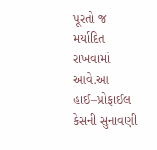પૂરતો જ મર્યાદિત રાખવામાં આવે.આ હાઈ–પ્રોફાઈલ કેસની સુનાવણી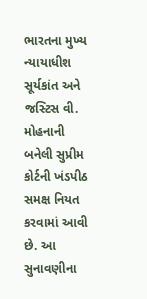ભારતના મુખ્ય ન્યાયાધીશ સૂર્યકાંત અને જસ્ટિસ વી. મોહનાની બનેલી સુપ્રીમ કોર્ટની ખંડપીઠ સમક્ષ નિયત કરવામાં આવી છે. આ સુનાવણીના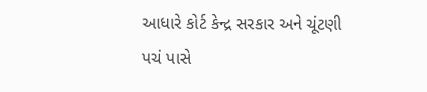આધારે કોર્ટ કેન્દ્ર સરકાર અને ચૂંટણી પચં પાસે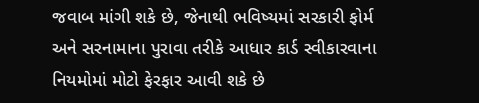જવાબ માંગી શકે છે, જેનાથી ભવિષ્યમાં સરકારી ફોર્મ અને સરનામાના પુરાવા તરીકે આધાર કાર્ડ સ્વીકારવાના નિયમોમાં મોટો ફેરફાર આવી શકે છે